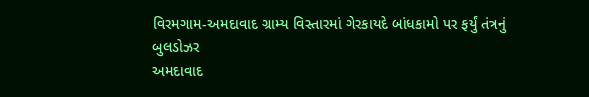વિરમગામ-અમદાવાદ ગ્રામ્ય વિસ્તારમાં ગેરકાયદે બાંધકામો પર ફર્યું તંત્રનું બુલડોઝર
અમદાવાદ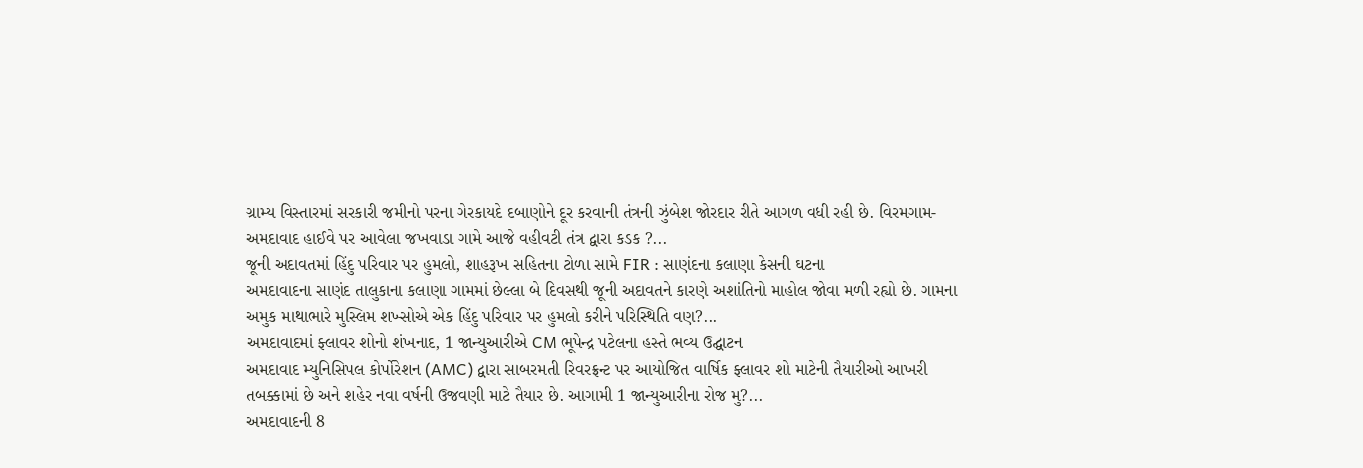ગ્રામ્ય વિસ્તારમાં સરકારી જમીનો પરના ગેરકાયદે દબાણોને દૂર કરવાની તંત્રની ઝુંબેશ જોરદાર રીતે આગળ વધી રહી છે. વિરમગામ-અમદાવાદ હાઈવે પર આવેલા જખવાડા ગામે આજે વહીવટી તંત્ર દ્વારા કડક ?...
જૂની અદાવતમાં હિંદુ પરિવાર પર હુમલો, શાહરૂખ સહિતના ટોળા સામે FIR : સાણંદના કલાણા કેસની ઘટના
અમદાવાદના સાણંદ તાલુકાના કલાણા ગામમાં છેલ્લા બે દિવસથી જૂની અદાવતને કારણે અશાંતિનો માહોલ જોવા મળી રહ્યો છે. ગામના અમુક માથાભારે મુસ્લિમ શખ્સોએ એક હિંદુ પરિવાર પર હુમલો કરીને પરિસ્થિતિ વણ?...
અમદાવાદમાં ફ્લાવર શોનો શંખનાદ, 1 જાન્યુઆરીએ CM ભૂપેન્દ્ર પટેલના હસ્તે ભવ્ય ઉદ્ઘાટન
અમદાવાદ મ્યુનિસિપલ કોર્પોરેશન (AMC) દ્વારા સાબરમતી રિવરફ્રન્ટ પર આયોજિત વાર્ષિક ફ્લાવર શો માટેની તૈયારીઓ આખરી તબક્કામાં છે અને શહેર નવા વર્ષની ઉજવણી માટે તૈયાર છે. આગામી 1 જાન્યુઆરીના રોજ મુ?...
અમદાવાદની 8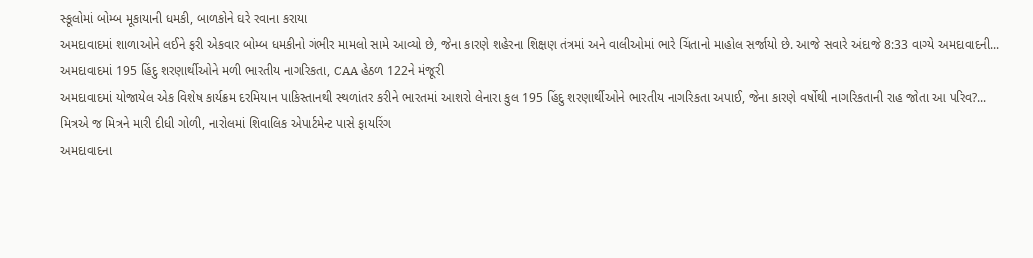સ્કૂલોમાં બોમ્બ મૂકાયાની ધમકી, બાળકોને ઘરે રવાના કરાયા
અમદાવાદમાં શાળાઓને લઈને ફરી એકવાર બોમ્બ ધમકીનો ગંભીર મામલો સામે આવ્યો છે, જેના કારણે શહેરના શિક્ષણ તંત્રમાં અને વાલીઓમાં ભારે ચિંતાનો માહોલ સર્જાયો છે. આજે સવારે અંદાજે 8:33 વાગ્યે અમદાવાદની...
અમદાવાદમાં 195 હિંદુ શરણાર્થીઓને મળી ભારતીય નાગરિકતા, CAA હેઠળ 122ને મંજૂરી
અમદાવાદમાં યોજાયેલ એક વિશેષ કાર્યક્રમ દરમિયાન પાકિસ્તાનથી સ્થળાંતર કરીને ભારતમાં આશરો લેનારા કુલ 195 હિંદુ શરણાર્થીઓને ભારતીય નાગરિકતા અપાઈ, જેના કારણે વર્ષોથી નાગરિકતાની રાહ જોતા આ પરિવ?...
મિત્રએ જ મિત્રને મારી દીધી ગોળી, નારોલમાં શિવાલિક એપાર્ટમેન્ટ પાસે ફાયરિંગ
અમદાવાદના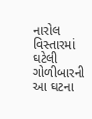નારોલ વિસ્તારમાં ઘટેલી ગોળીબારની આ ઘટના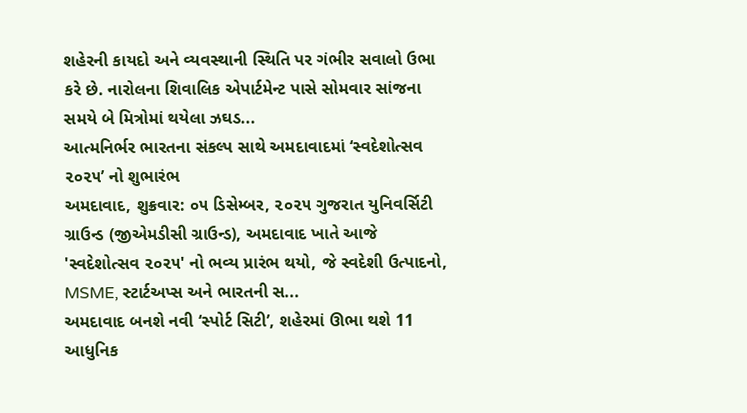શહેરની કાયદો અને વ્યવસ્થાની સ્થિતિ પર ગંભીર સવાલો ઉભા કરે છે. નારોલના શિવાલિક એપાર્ટમેન્ટ પાસે સોમવાર સાંજના સમયે બે મિત્રોમાં થયેલા ઝઘડ...
આત્મનિર્ભર ભારતના સંકલ્પ સાથે અમદાવાદમાં ‘સ્વદેશોત્સવ ૨૦૨૫’ નો શુભારંભ
અમદાવાદ, શુક્રવાર: ૦૫ ડિસેમ્બર, ૨૦૨૫ ગુજરાત યુનિવર્સિટી ગ્રાઉન્ડ (જીએમડીસી ગ્રાઉન્ડ), અમદાવાદ ખાતે આજે 'સ્વદેશોત્સવ ૨૦૨૫' નો ભવ્ય પ્રારંભ થયો, જે સ્વદેશી ઉત્પાદનો, MSME, સ્ટાર્ટઅપ્સ અને ભારતની સ...
અમદાવાદ બનશે નવી ‘સ્પોર્ટ સિટી’, શહેરમાં ઊભા થશે 11 આધુનિક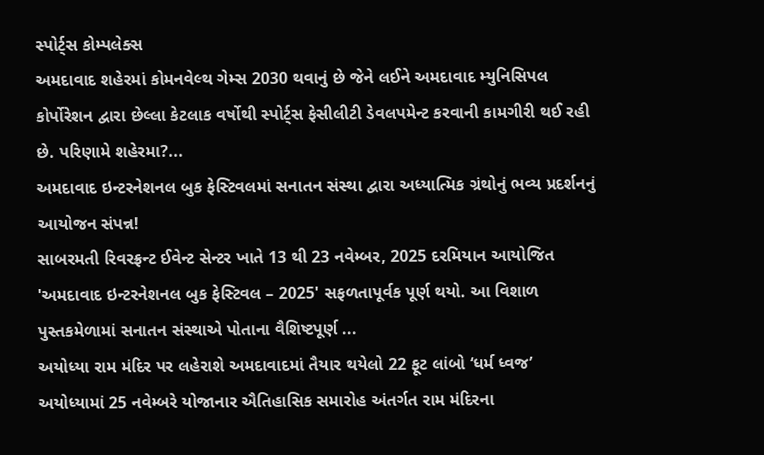સ્પોર્ટ્સ કોમ્પલેક્સ
અમદાવાદ શહેરમાં કોમનવેલ્થ ગેમ્સ 2030 થવાનું છે જેને લઈને અમદાવાદ મ્યુનિસિપલ કોર્પોરેશન દ્વારા છેલ્લા કેટલાક વર્ષોથી સ્પોર્ટ્સ ફેસીલીટી ડેવલપમેન્ટ કરવાની કામગીરી થઈ રહી છે. પરિણામે શહેરમા?...
અમદાવાદ ઇન્ટરનેશનલ બુક ફેસ્ટિવલમાં સનાતન સંસ્થા દ્વારા અધ્યાત્મિક ગ્રંથોનું ભવ્ય પ્રદર્શનનું આયોજન સંપન્ન!
સાબરમતી રિવરફ્રન્ટ ઈવેન્ટ સેન્ટર ખાતે 13 થી 23 નવેમ્બર, 2025 દરમિયાન આયોજિત 'અમદાવાદ ઇન્ટરનેશનલ બુક ફેસ્ટિવલ – 2025' સફળતાપૂર્વક પૂર્ણ થયો. આ વિશાળ પુસ્તકમેળામાં સનાતન સંસ્થાએ પોતાના વૈશિષ્ટપૂર્ણ ...
અયોધ્યા રામ મંદિર પર લહેરાશે અમદાવાદમાં તૈયાર થયેલો 22 ફૂટ લાંબો ‘ધર્મ ધ્વજ’
અયોધ્યામાં 25 નવેમ્બરે યોજાનાર ઐતિહાસિક સમારોહ અંતર્ગત રામ મંદિરના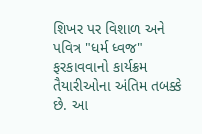શિખર પર વિશાળ અને પવિત્ર "ધર્મ ધ્વજ" ફરકાવવાનો કાર્યક્રમ તૈયારીઓના અંતિમ તબક્કે છે. આ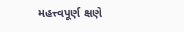મહત્ત્વપૂર્ણ ક્ષણે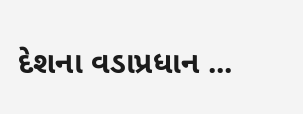દેશના વડાપ્રધાન ...